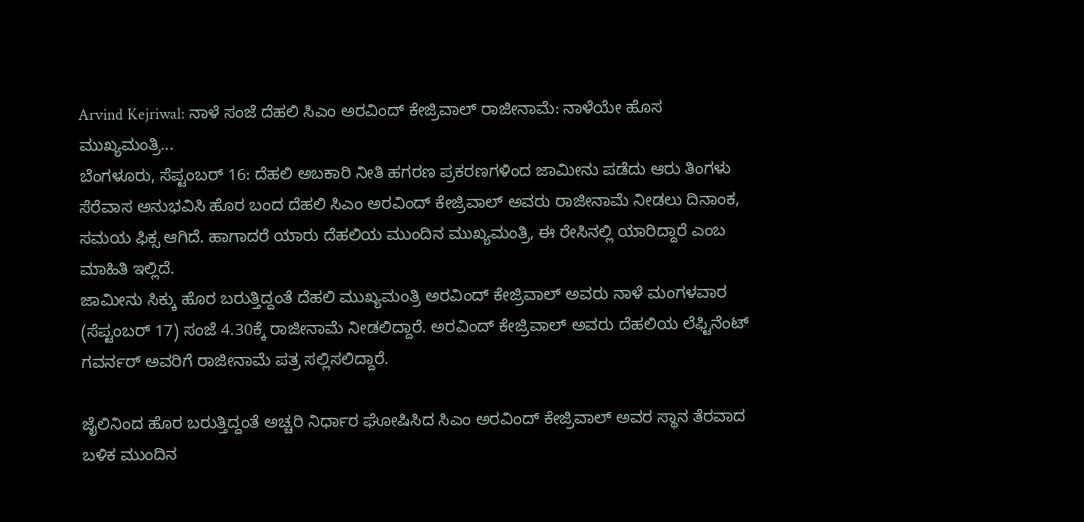Arvind Kejriwal: ನಾಳೆ ಸಂಜೆ ದೆಹಲಿ ಸಿಎಂ ಅರವಿಂದ್ ಕೇಜ್ರಿವಾಲ್ ರಾಜೀನಾಮೆ: ನಾಳೆಯೇ ಹೊಸ ಮುಖ್ಯಮಂತ್ರಿ...
ಬೆಂಗಳೂರು, ಸೆಪ್ಟಂಬರ್ 16: ದೆಹಲಿ ಅಬಕಾರಿ ನೀತಿ ಹಗರಣ ಪ್ರಕರಣಗಳಿಂದ ಜಾಮೀನು ಪಡೆದು ಆರು ತಿಂಗಳು ಸೆರೆವಾಸ ಅನುಭವಿಸಿ ಹೊರ ಬಂದ ದೆಹಲಿ ಸಿಎಂ ಅರವಿಂದ್ ಕೇಜ್ರಿವಾಲ್ ಅವರು ರಾಜೀನಾಮೆ ನೀಡಲು ದಿನಾಂಕ, ಸಮಯ ಫಿಕ್ಸ ಆಗಿದೆ. ಹಾಗಾದರೆ ಯಾರು ದೆಹಲಿಯ ಮುಂದಿನ ಮುಖ್ಯಮಂತ್ರಿ, ಈ ರೇಸಿನಲ್ಲಿ ಯಾರಿದ್ದಾರೆ ಎಂಬ ಮಾಹಿತಿ ಇಲ್ಲಿದೆ.
ಜಾಮೀನು ಸಿಕ್ಕು ಹೊರ ಬರುತ್ತಿದ್ದಂತೆ ದೆಹಲಿ ಮುಖ್ಯಮಂತ್ರಿ ಅರವಿಂದ್ ಕೇಜ್ರಿವಾಲ್ ಅವರು ನಾಳೆ ಮಂಗಳವಾರ (ಸೆಪ್ಟಂಬರ್ 17) ಸಂಜೆ 4.30ಕ್ಕೆ ರಾಜೀನಾಮೆ ನೀಡಲಿದ್ದಾರೆ. ಅರವಿಂದ್ ಕೇಜ್ರಿವಾಲ್ ಅವರು ದೆಹಲಿಯ ಲೆಫ್ಟಿನೆಂಟ್ ಗವರ್ನರ್ ಅವರಿಗೆ ರಾಜೀನಾಮೆ ಪತ್ರ ಸಲ್ಲಿಸಲಿದ್ದಾರೆ.

ಜೈಲಿನಿಂದ ಹೊರ ಬರುತ್ತಿದ್ದಂತೆ ಅಚ್ಚರಿ ನಿರ್ಧಾರ ಘೋಷಿಸಿದ ಸಿಎಂ ಅರವಿಂದ್ ಕೇಜ್ರಿವಾಲ್ ಅವರ ಸ್ಥಾನ ತೆರವಾದ ಬಳಿಕ ಮುಂದಿನ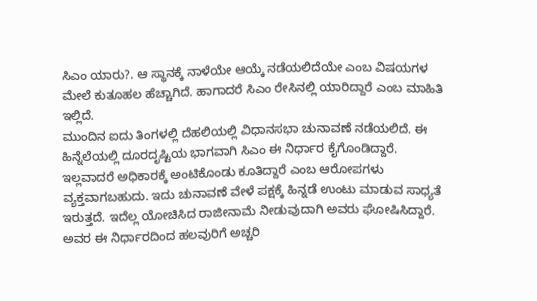ಸಿಎಂ ಯಾರು?. ಆ ಸ್ಥಾನಕ್ಕೆ ನಾಳೆಯೇ ಆಯ್ಕೆ ನಡೆಯಲಿದೆಯೇ ಎಂಬ ವಿಷಯಗಳ ಮೇಲೆ ಕುತೂಹಲ ಹೆಚ್ಚಾಗಿದೆ. ಹಾಗಾದರೆ ಸಿಎಂ ರೇಸಿನಲ್ಲಿ ಯಾರಿದ್ದಾರೆ ಎಂಬ ಮಾಹಿತಿ ಇಲ್ಲಿದೆ.
ಮುಂದಿನ ಐದು ತಿಂಗಳಲ್ಲಿ ದೆಹಲಿಯಲ್ಲಿ ವಿಧಾನಸಭಾ ಚುನಾವಣೆ ನಡೆಯಲಿದೆ. ಈ ಹಿನ್ನೆಲೆಯಲ್ಲಿ ದೂರದೃಷ್ಟಿಯ ಭಾಗವಾಗಿ ಸಿಎಂ ಈ ನಿರ್ಧಾರ ಕೈಗೊಂಡಿದ್ದಾರೆ. ಇಲ್ಲವಾದರೆ ಅಧಿಕಾರಕ್ಕೆ ಅಂಟಿಕೊಂಡು ಕೂತಿದ್ದಾರೆ ಎಂಬ ಆರೋಪಗಳು ವ್ಯಕ್ತವಾಗಬಹುದು. ಇದು ಚುನಾವಣೆ ವೇಳೆ ಪಕ್ಷಕ್ಕೆ ಹಿನ್ನಡೆ ಉಂಟು ಮಾಡುವ ಸಾಧ್ಯತೆ ಇರುತ್ತದೆ. ಇದೆಲ್ಲ ಯೋಚಿಸಿದ ರಾಜೀನಾಮೆ ನೀಡುವುದಾಗಿ ಅವರು ಘೋಷಿಸಿದ್ದಾರೆ. ಅವರ ಈ ನಿರ್ಧಾರದಿಂದ ಹಲವುರಿಗೆ ಅಚ್ಚರಿ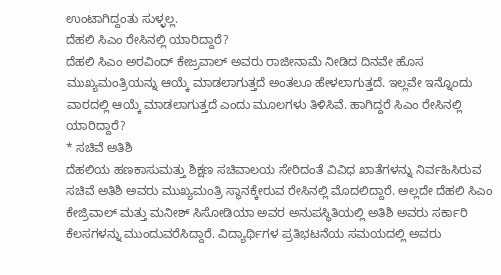ಉಂಟಾಗಿದ್ದಂತು ಸುಳ್ಳಲ್ಲ.
ದೆಹಲಿ ಸಿಎಂ ರೇಸಿನಲ್ಲಿ ಯಾರಿದ್ದಾರೆ?
ದೆಹಲಿ ಸಿಎಂ ಅರವಿಂದ್ ಕೇಜ್ರವಾಲ್ ಅವರು ರಾಜೀನಾಮೆ ನೀಡಿದ ದಿನವೇ ಹೊಸ ಮುಖ್ಯಮಂತ್ರಿಯನ್ನು ಆಯ್ಕೆ ಮಾಡಲಾಗುತ್ತದೆ ಅಂತಲೂ ಹೇಳಲಾಗುತ್ತದೆ. ಇಲ್ಲವೇ ಇನ್ನೊಂದು ವಾರದಲ್ಲಿ ಆಯ್ಕೆ ಮಾಡಲಾಗುತ್ತದೆ ಎಂದು ಮೂಲಗಳು ತಿಳಿಸಿವೆ. ಹಾಗಿದ್ದರೆ ಸಿಎಂ ರೇಸಿನಲ್ಲಿ ಯಾರಿದ್ದಾರೆ?
* ಸಚಿವೆ ಅತಿಶಿ
ದೆಹಲಿಯ ಹಣಕಾಸುಮತ್ತು ಶಿಕ್ಷಣ ಸಚಿವಾಲಯ ಸೇರಿದಂತೆ ವಿವಿಧ ಖಾತೆಗಳನ್ನು ನಿರ್ವಹಿಸಿರುವ ಸಚಿವೆ ಅತಿಶಿ ಅವರು ಮುಖ್ಯಮಂತ್ರಿ ಸ್ಥಾನಕ್ಕೇರುವ ರೇಸಿನಲ್ಲಿ ಮೊದಲಿದ್ದಾರೆ. ಅಲ್ಲದೇ ದೆಹಲಿ ಸಿಎಂ ಕೇಜ್ರಿವಾಲ್ ಮತ್ತು ಮನೀಶ್ ಸಿಸೋಡಿಯಾ ಅವರ ಅನುಪಸ್ಥಿತಿಯಲ್ಲಿ ಅತಿಶಿ ಅವರು ಸರ್ಕಾರಿ ಕೆಲಸಗಳನ್ನು ಮುಂದುವರೆಸಿದ್ದಾರೆ. ವಿದ್ಯಾರ್ಥಿಗಳ ಪ್ರತಿಭಟನೆಯ ಸಮಯದಲ್ಲಿ ಅವರು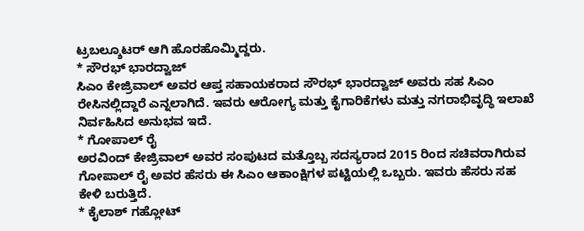ಟ್ರಬಲ್ಶೂಟರ್ ಆಗಿ ಹೊರಹೊಮ್ಮಿದ್ದರು.
* ಸೌರಭ್ ಭಾರದ್ವಾಜ್
ಸಿಎಂ ಕೇಜ್ರಿವಾಲ್ ಅವರ ಆಪ್ತ ಸಹಾಯಕರಾದ ಸೌರಭ್ ಭಾರದ್ವಾಜ್ ಅವರು ಸಹ ಸಿಎಂ ರೇಸಿನಲ್ಲಿದ್ದಾರೆ ಎನ್ನಲಾಗಿದೆ. ಇವರು ಆರೋಗ್ಯ ಮತ್ತು ಕೈಗಾರಿಕೆಗಳು ಮತ್ತು ನಗರಾಭಿವೃದ್ಧಿ ಇಲಾಖೆ ನಿರ್ವಹಿಸಿದ ಅನುಭವ ಇದೆ.
* ಗೋಪಾಲ್ ರೈ
ಅರವಿಂದ್ ಕೇಜ್ರಿವಾಲ್ ಅವರ ಸಂಪುಟದ ಮತ್ತೊಬ್ಬ ಸದಸ್ಯರಾದ 2015 ರಿಂದ ಸಚಿವರಾಗಿರುವ ಗೋಪಾಲ್ ರೈ ಅವರ ಹೆಸರು ಈ ಸಿಎಂ ಆಕಾಂಕ್ಷಿಗಳ ಪಟ್ಟಿಯಲ್ಲಿ ಒಬ್ಬರು. ಇವರು ಹೆಸರು ಸಹ ಕೇಳಿ ಬರುತ್ತಿದೆ.
* ಕೈಲಾಶ್ ಗಹ್ಲೋಟ್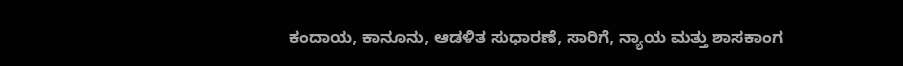ಕಂದಾಯ, ಕಾನೂನು, ಆಡಳಿತ ಸುಧಾರಣೆ, ಸಾರಿಗೆ, ನ್ಯಾಯ ಮತ್ತು ಶಾಸಕಾಂಗ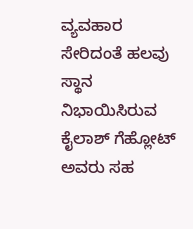ವ್ಯವಹಾರ ಸೇರಿದಂತೆ ಹಲವು ಸ್ಥಾನ ನಿಭಾಯಿಸಿರುವ ಕೈಲಾಶ್ ಗೆಹ್ಲೋಟ್ ಅವರು ಸಹ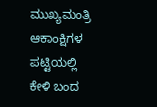ಮುಖ್ಯಮಂತ್ರಿ ಆಕಾಂಕ್ಷಿಗಳ ಪಟ್ಟಿಯಲ್ಲಿ ಕೇಳಿ ಬಂದ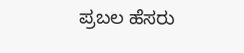ಪ್ರಬಲ ಹೆಸರು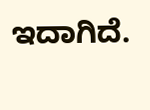ಇದಾಗಿದೆ.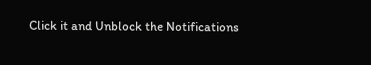Click it and Unblock the Notifications